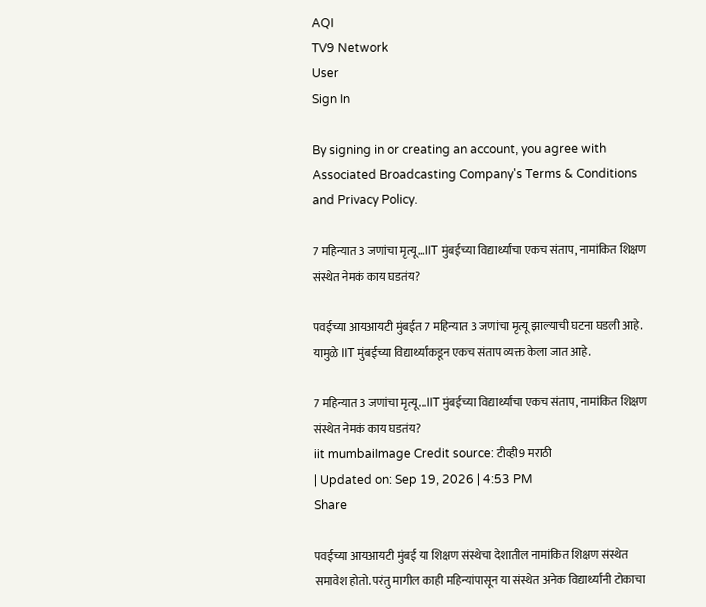AQI
TV9 Network
User
Sign In

By signing in or creating an account, you agree with Associated Broadcasting Company's Terms & Conditions and Privacy Policy.

7 महिन्यात 3 जणांचा मृत्यू…IIT मुंबईच्या विद्यार्थ्यांचा एकच संताप, नामांकित शिक्षण संस्थेत नेमकं काय घडतंय?

पवईच्या आयआयटी मुंबईत 7 महिन्यात 3 जणांचा मृत्यू झाल्याची घटना घडली आहे. यामुळे IIT मुंबईच्या विद्यार्थ्यांकडून एकच संताप व्यक्त केला जात आहे.

7 महिन्यात 3 जणांचा मृत्यू...IIT मुंबईच्या विद्यार्थ्यांचा एकच संताप, नामांकित शिक्षण संस्थेत नेमकं काय घडतंय?
iit mumbaiImage Credit source: टीव्ही9 मराठी
| Updated on: Sep 19, 2026 | 4:53 PM
Share

पवईच्या आयआयटी मुंबई या शिक्षण संस्थेचा देशातील नामांकित शिक्षण संस्थेत समावेश होतो. परंतु मागील काही महिन्यांपासून या संस्थेत अनेक विद्यार्थ्यांनी टोकाचा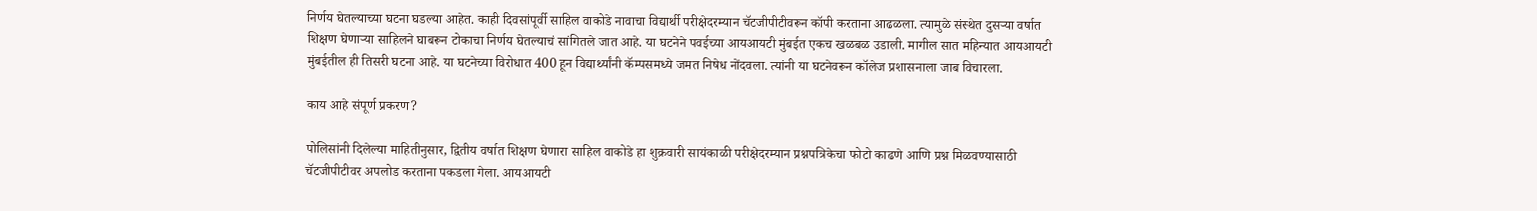निर्णय घेतल्याच्या घटना घडल्या आहेत. काही दिवसांपूर्वी साहिल वाकोडे नावाचा विद्यार्थी परीक्षेदरम्यान चॅटजीपीटीवरून कॉपी करताना आढळला. त्यामुळे संस्थेत दुसऱ्या वर्षात शिक्षण घेणाऱ्या साहिलने घाबरून टोकाचा निर्णय घेतल्याचं सांगितले जात आहे. या घटनेने पवईच्या आयआयटी मुंबईत एकच खळबळ उडाली. मागील सात महिन्यात आयआयटी मुंबईतील ही तिसरी घटना आहे. या घटनेच्या विरोधात 400 हून विद्यार्थ्यांनी कॅम्पसमध्ये जमत निषेध नोंदवला. त्यांनी या घटनेवरून कॉलेज प्रशासनाला जाब विचारला.

काय आहे संपूर्ण प्रकरण?

पोलिसांनी दिलेल्या माहितीनुसार, द्वितीय वर्षात शिक्षण घेणारा साहिल वाकोडे हा शुक्रवारी सायंकाळी परीक्षेदरम्यान प्रश्नपत्रिकेचा फोटो काढणे आणि प्रश्न मिळवण्यासाठी चॅटजीपीटीवर अपलोड करताना पकडला गेला. आयआयटी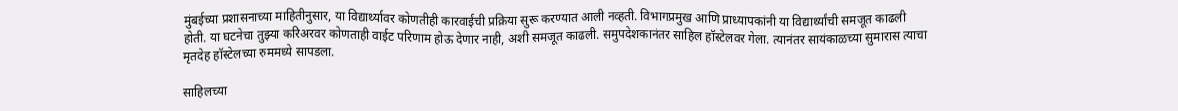मुंबईच्या प्रशासनाच्या माहितीनुसार, या विद्यार्थ्यावर कोणतीही कारवाईची प्रक्रिया सुरू करण्यात आली नव्हती. विभागप्रमुख आणि प्राध्यापकांनी या विद्यार्थ्यांची समजूत काढली होती. या घटनेचा तुझ्या करिअरवर कोणताही वाईट परिणाम होऊ देणार नाही, अशी समजूत काढली. समुपदेशकानंतर साहिल हॉस्टेलवर गेला. त्यानंतर सायंकाळच्या सुमारास त्याचा मृतदेह हॉस्टेलच्या रुममध्ये सापडला.

साहिलच्या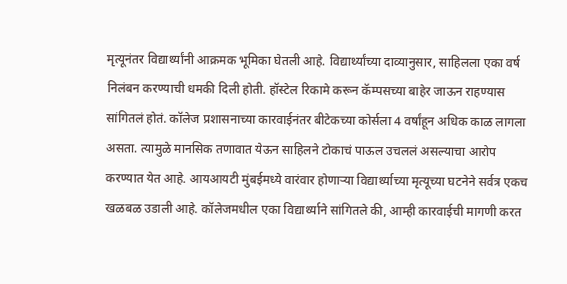मृत्यूनंतर विद्यार्थ्यांनी आक्रमक भूमिका घेतली आहे. विद्यार्थ्यांच्या दाव्यानुसार, साहिलला एका वर्ष निलंबन करण्याची धमकी दिली होती. हॉस्टेल रिकामे करून कॅम्पसच्या बाहेर जाऊन राहण्यास सांगितलं होतं. कॉलेज प्रशासनाच्या कारवाईनंतर बीटेकच्या कोर्सला 4 वर्षांहून अधिक काळ लागला असता. त्यामुळे मानसिक तणावात येऊन साहिलने टोकाचं पाऊल उचललं असल्याचा आरोप करण्यात येत आहे. आयआयटी मुंबईमध्ये वारंवार होणाऱ्या विद्यार्थ्याच्या मृत्यूच्या घटनेने सर्वत्र एकच खळबळ उडाली आहे. कॉलेजमधील एका विद्यार्थ्याने सांगितले की, आम्ही कारवाईची मागणी करत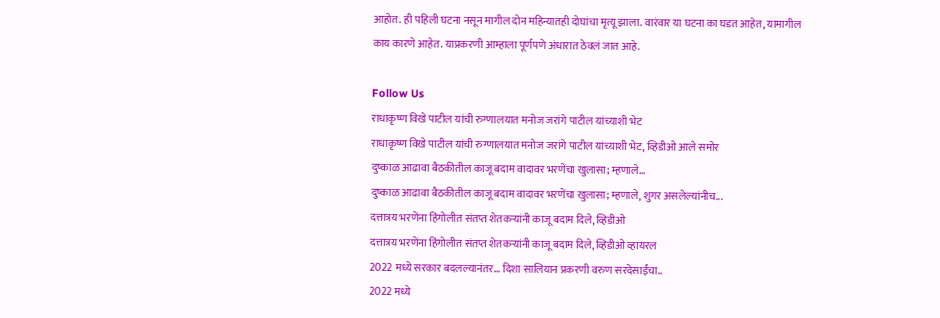आहोत. ही पहिली घटना नसून मागील दोन महिन्यातही दोघांचा मृत्यू झाला. वारंवार या घटना का घडत आहेत, यामागील काय कारणे आहेत. याप्रकरणी आम्हाला पूर्णपणे अंधारात ठेवलं जात आहे.

Follow Us
राधाकृष्ण विखे पाटील यांची रुग्णालयात मनोज जरांगे पाटील यांच्याशी भेट
राधाकृष्ण विखे पाटील यांची रुग्णालयात मनोज जरांगे पाटील यांच्याशी भेट, व्हिडीओ आले समोर
दुष्काळ आढावा बैठकीतील काजू बदाम वादावर भरणेंचा खुलासा; म्हणाले...
दुष्काळ आढावा बैठकीतील काजू बदाम वादावर भरणेंचा खुलासा; म्हणाले, शुगर असलेल्यांनीच...
दत्तात्रय भरणेंना हिंगोलीत संतप्त शेतकऱ्यांनी काजू बदाम दिले, व्हिडीओ
दत्तात्रय भरणेंना हिंगोलीत संतप्त शेतकऱ्यांनी काजू बदाम दिले, व्हिडीओ व्हायरल
2022 मध्ये सरकार बदलल्यानंतर... दिशा सालियान प्रकरणी वरुण सरदेसाईंचा..
2022 मध्ये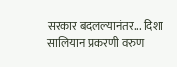सरकार बदलल्यानंतर... दिशा सालियान प्रकरणी वरुण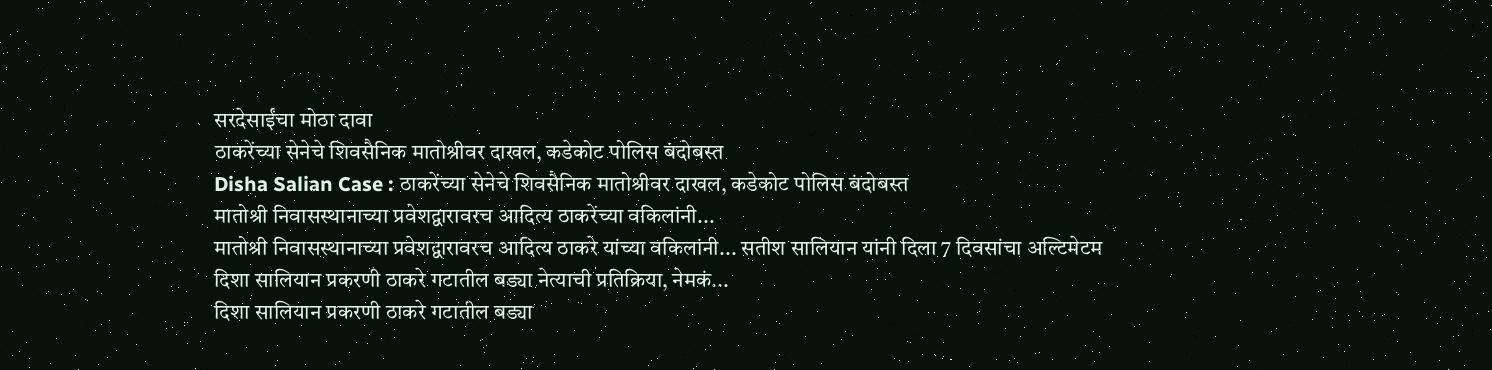सरदेसाईंचा मोठा दावा
ठाकरेंच्या सेनेचे शिवसैनिक मातोश्रीवर दाखल, कडेकोट पोलिस बंदोबस्त
Disha Salian Case : ठाकरेंच्या सेनेचे शिवसैनिक मातोश्रीवर दाखल, कडेकोट पोलिस बंदोबस्त
मातोश्री निवासस्थानाच्या प्रवेशद्वारावरच आदित्य ठाकरेंच्या वकिलांनी...
मातोश्री निवासस्थानाच्या प्रवेशद्वारावरच आदित्य ठाकरे यांच्या वकिलांनी... सतीश सालियान यांनी दिला 7 दिवसांचा अल्टिमेटम
दिशा सालियान प्रकरणी ठाकरे गटातील बड्या नेत्याची प्रतिक्रिया, नेमकं...
दिशा सालियान प्रकरणी ठाकरे गटातील बड्या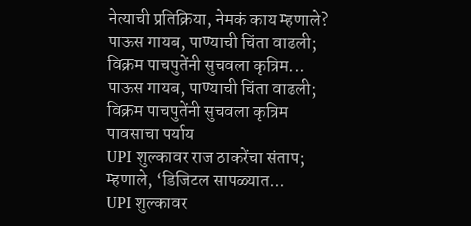नेत्याची प्रतिक्रिया, नेमकं काय म्हणाले?
पाऊस गायब, पाण्याची चिंता वाढली; विक्रम पाचपुतेंनी सुचवला कृत्रिम...
पाऊस गायब, पाण्याची चिंता वाढली; विक्रम पाचपुतेंनी सुचवला कृत्रिम पावसाचा पर्याय
UPI शुल्कावर राज ठाकरेंचा संताप; म्हणाले, ‘डिजिटल सापळ्यात...
UPI शुल्कावर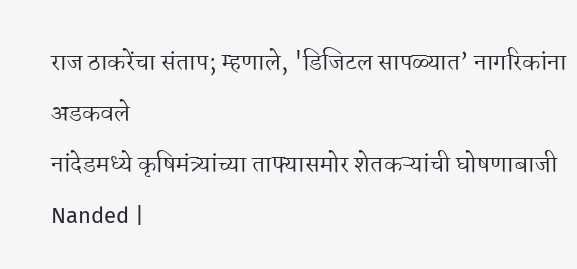राज ठाकरेंचा संताप; म्हणाले, 'डिजिटल सापळ्यात’ नागरिकांना अडकवले
नांदेडमध्ये कृषिमंत्र्यांच्या ताफ्यासमोर शेतकऱ्यांची घोषणाबाजी
Nanded |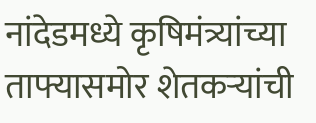नांदेडमध्ये कृषिमंत्र्यांच्या ताफ्यासमोर शेतकऱ्यांची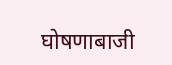घोषणाबाजी